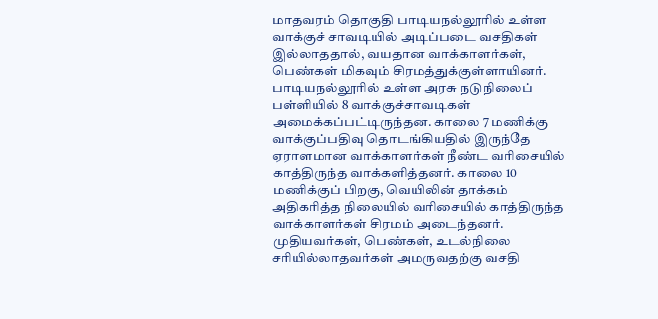மாதவரம் தொகுதி பாடியநல்லூரில் உள்ள வாக்குச் சாவடியில் அடிப்படை வசதிகள் இல்லாததால், வயதான வாக்காளர்கள், பெண்கள் மிகவும் சிரமத்துக்குள்ளாயினர்.
பாடியநல்லூரில் உள்ள அரசு நடுநிலைப் பள்ளியில் 8 வாக்குச்சாவடிகள் அமைக்கப்பட்டிருந்தன. காலை 7 மணிக்கு வாக்குப்பதிவு தொடங்கியதில் இருந்தே ஏராளமான வாக்காளர்கள் நீண்ட வரிசையில் காத்திருந்த வாக்களித்தனர். காலை 10 மணிக்குப் பிறகு, வெயிலின் தாக்கம் அதிகரித்த நிலையில் வரிசையில் காத்திருந்த வாக்காளர்கள் சிரமம் அடைந்தனர். முதியவர்கள், பெண்கள், உடல்நிலை சரியில்லாதவர்கள் அமருவதற்கு வசதி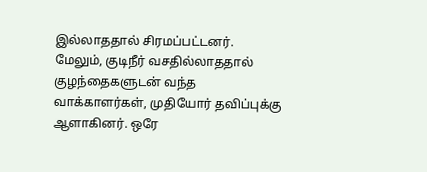இல்லாததால் சிரமப்பட்டனர்.
மேலும், குடிநீர் வசதில்லாததால் குழந்தைகளுடன் வந்த வாக்காளர்கள், முதியோர் தவிப்புக்கு ஆளாகினர். ஒரே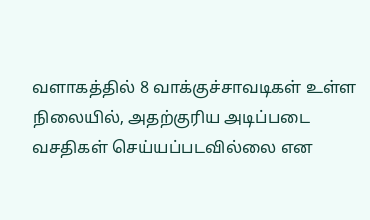வளாகத்தில் 8 வாக்குச்சாவடிகள் உள்ள நிலையில், அதற்குரிய அடிப்படை வசதிகள் செய்யப்படவில்லை என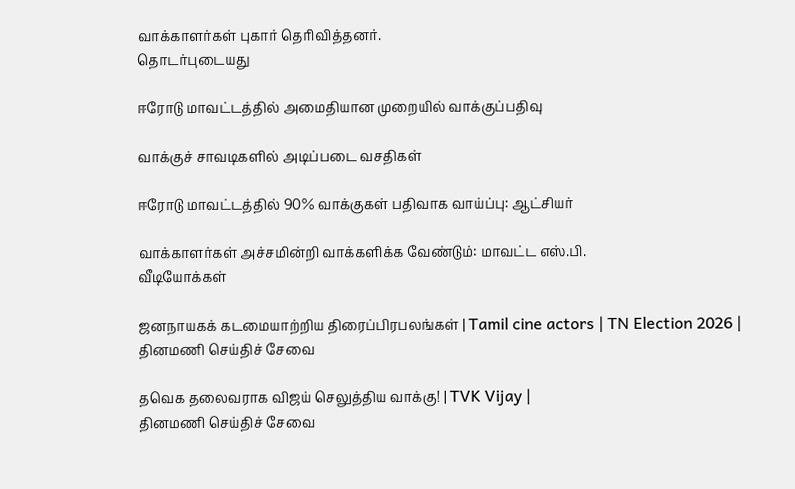வாக்காளர்கள் புகார் தெரிவித்தனர்.
தொடர்புடையது

ஈரோடு மாவட்டத்தில் அமைதியான முறையில் வாக்குப்பதிவு

வாக்குச் சாவடிகளில் அடிப்படை வசதிகள்

ஈரோடு மாவட்டத்தில் 90% வாக்குகள் பதிவாக வாய்ப்பு: ஆட்சியர்

வாக்காளர்கள் அச்சமின்றி வாக்களிக்க வேண்டும்: மாவட்ட எஸ்.பி.
வீடியோக்கள்

ஜனநாயகக் கடமையாற்றிய திரைப்பிரபலங்கள் | Tamil cine actors | TN Election 2026 |
தினமணி செய்திச் சேவை

தவெக தலைவராக விஜய் செலுத்திய வாக்கு! | TVK Vijay |
தினமணி செய்திச் சேவை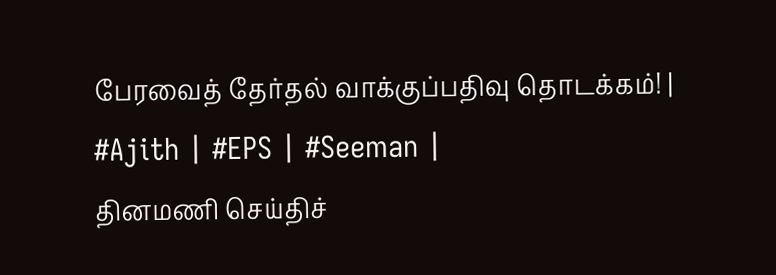பேரவைத் தேர்தல் வாக்குப்பதிவு தொடக்கம்! | #Ajith | #EPS | #Seeman |
தினமணி செய்திச்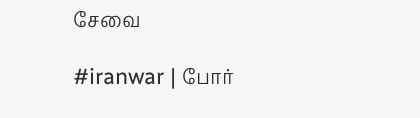சேவை

#iranwar | போர்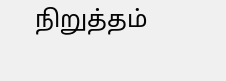நிறுத்தம்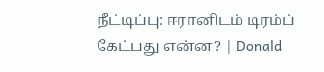நீட்டிப்பு: ஈரானிடம் டிரம்ப் கேட்பது என்ன? | Donald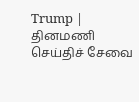Trump |
தினமணி செய்திச் சேவை